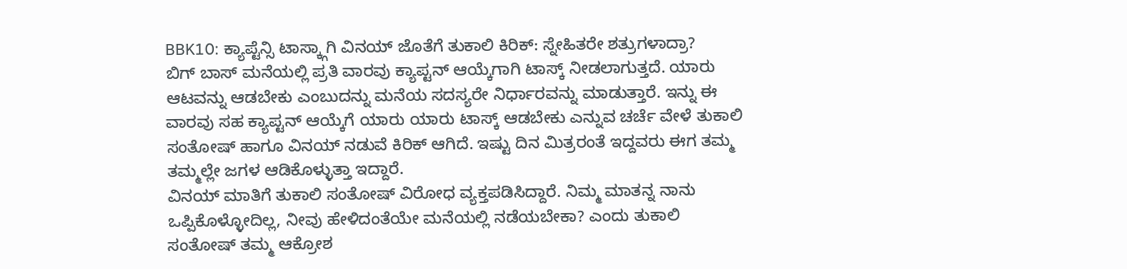BBK10: ಕ್ಯಾಪ್ಟೆನ್ಸಿ ಟಾಸ್ಕ್ಗಾಗಿ ವಿನಯ್ ಜೊತೆಗೆ ತುಕಾಲಿ ಕಿರಿಕ್: ಸ್ನೇಹಿತರೇ ಶತ್ರುಗಳಾದ್ರಾ?
ಬಿಗ್ ಬಾಸ್ ಮನೆಯಲ್ಲಿ ಪ್ರತಿ ವಾರವು ಕ್ಯಾಪ್ಟನ್ ಆಯ್ಕೆಗಾಗಿ ಟಾಸ್ಕ್ ನೀಡಲಾಗುತ್ತದೆ. ಯಾರು ಆಟವನ್ನು ಆಡಬೇಕು ಎಂಬುದನ್ನು ಮನೆಯ ಸದಸ್ಯರೇ ನಿರ್ಧಾರವನ್ನು ಮಾಡುತ್ತಾರೆ. ಇನ್ನು ಈ ವಾರವು ಸಹ ಕ್ಯಾಪ್ಟನ್ ಆಯ್ಕೆಗೆ ಯಾರು ಯಾರು ಟಾಸ್ಕ್ ಆಡಬೇಕು ಎನ್ನುವ ಚರ್ಚೆ ವೇಳೆ ತುಕಾಲಿ ಸಂತೋಷ್ ಹಾಗೂ ವಿನಯ್ ನಡುವೆ ಕಿರಿಕ್ ಆಗಿದೆ. ಇಷ್ಟು ದಿನ ಮಿತ್ರರಂತೆ ಇದ್ದವರು ಈಗ ತಮ್ಮ ತಮ್ಮಲ್ಲೇ ಜಗಳ ಆಡಿಕೊಳ್ಳುತ್ತಾ ಇದ್ದಾರೆ.
ವಿನಯ್ ಮಾತಿಗೆ ತುಕಾಲಿ ಸಂತೋಷ್ ವಿರೋಧ ವ್ಯಕ್ತಪಡಿಸಿದ್ದಾರೆ. ನಿಮ್ಮ ಮಾತನ್ನ ನಾನು ಒಪ್ಪಿಕೊಳ್ಳೋದಿಲ್ಲ, ನೀವು ಹೇಳಿದಂತೆಯೇ ಮನೆಯಲ್ಲಿ ನಡೆಯಬೇಕಾ? ಎಂದು ತುಕಾಲಿ ಸಂತೋಷ್ ತಮ್ಮ ಆಕ್ರೋಶ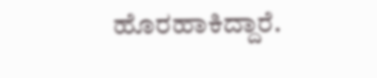ಹೊರಹಾಕಿದ್ದಾರೆ.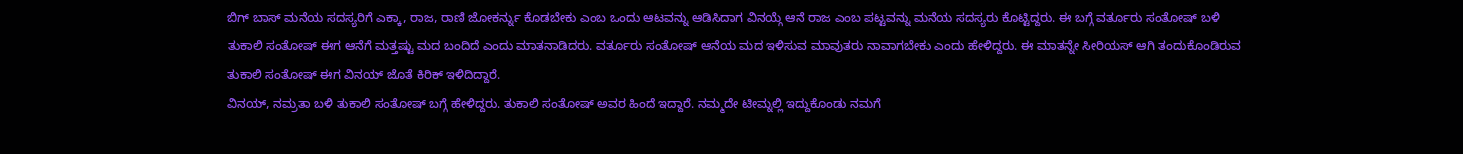ಬಿಗ್ ಬಾಸ್ ಮನೆಯ ಸದಸ್ಯರಿಗೆ ಎಕ್ಕಾ, ರಾಜ, ರಾಣಿ ಜೋಕರ್ನ್ನು ಕೊಡಬೇಕು ಎಂಬ ಒಂದು ಆಟವನ್ನು ಆಡಿಸಿದಾಗ ವಿನಯ್ಗೆ ಆನೆ ರಾಜ ಎಂಬ ಪಟ್ಟವನ್ನು ಮನೆಯ ಸದಸ್ಯರು ಕೊಟ್ಟಿದ್ದರು. ಈ ಬಗ್ಗೆ ವರ್ತೂರು ಸಂತೋಷ್ ಬಳಿ ತುಕಾಲಿ ಸಂತೋಷ್ ಈಗ ಆನೆಗೆ ಮತ್ತಷ್ಟು ಮದ ಬಂದಿದೆ ಎಂದು ಮಾತನಾಡಿದರು. ವರ್ತೂರು ಸಂತೋಷ್ ಆನೆಯ ಮದ ಇಳಿಸುವ ಮಾವುತರು ನಾವಾಗಬೇಕು ಎಂದು ಹೇಳಿದ್ದರು. ಈ ಮಾತನ್ನೇ ಸೀರಿಯಸ್ ಆಗಿ ತಂದುಕೊಂಡಿರುವ ತುಕಾಲಿ ಸಂತೋಷ್ ಈಗ ವಿನಯ್ ಜೊತೆ ಕಿರಿಕ್ ಇಳಿದಿದ್ದಾರೆ.
ವಿನಯ್, ನಮ್ರತಾ ಬಳಿ ತುಕಾಲಿ ಸಂತೋಷ್ ಬಗ್ಗೆ ಹೇಳಿದ್ದರು. ತುಕಾಲಿ ಸಂತೋಷ್ ಅವರ ಹಿಂದೆ ಇದ್ದಾರೆ. ನಮ್ಮದೇ ಟೀಮ್ನಲ್ಲಿ ಇದ್ದುಕೊಂಡು ನಮಗೆ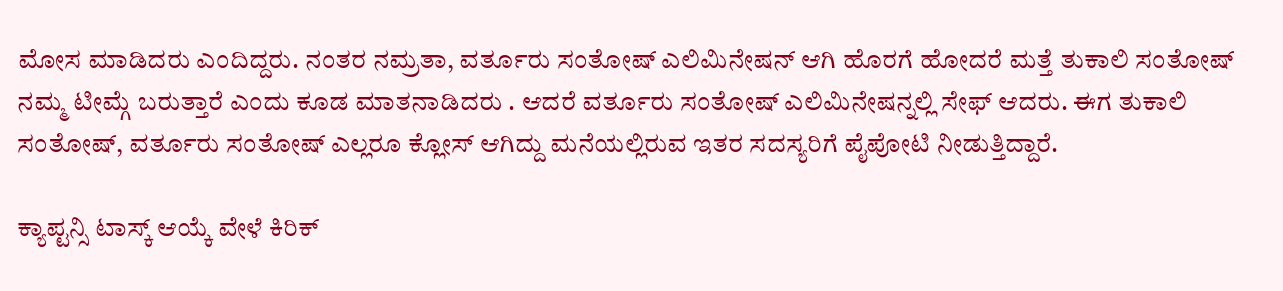ಮೋಸ ಮಾಡಿದರು ಎಂದಿದ್ದರು. ನಂತರ ನಮ್ರತಾ, ವರ್ತೂರು ಸಂತೋಷ್ ಎಲಿಮಿನೇಷನ್ ಆಗಿ ಹೊರಗೆ ಹೋದರೆ ಮತ್ತೆ ತುಕಾಲಿ ಸಂತೋಷ್ ನಮ್ಮ ಟೀಮ್ಗೆ ಬರುತ್ತಾರೆ ಎಂದು ಕೂಡ ಮಾತನಾಡಿದರು . ಆದರೆ ವರ್ತೂರು ಸಂತೋಷ್ ಎಲಿಮಿನೇಷನ್ನಲ್ಲಿ ಸೇಫ್ ಆದರು. ಈಗ ತುಕಾಲಿ ಸಂತೋಷ್, ವರ್ತೂರು ಸಂತೋಷ್ ಎಲ್ಲರೂ ಕ್ಲೋಸ್ ಆಗಿದ್ದು ಮನೆಯಲ್ಲಿರುವ ಇತರ ಸದಸ್ಯರಿಗೆ ಪೈಪೋಟಿ ನೀಡುತ್ತಿದ್ದಾರೆ.

ಕ್ಯಾಪ್ಟನ್ಸಿ ಟಾಸ್ಕ್ ಆಯ್ಕೆ ವೇಳೆ ಕಿರಿಕ್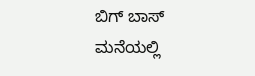ಬಿಗ್ ಬಾಸ್ ಮನೆಯಲ್ಲಿ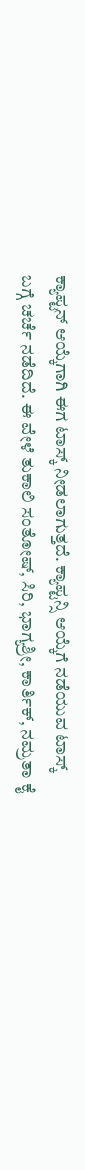ಕ್ಯಾಪ್ಟನ್ ಆಯ್ಕೆಗಾಗಿ ಈಗ ಟಾಸ್ಕ್ ನೀಡಲಾಗುತ್ತದೆ. ಕ್ಯಾಪ್ಟನ್ಸಿ ಆಯ್ಕೆಗೆ ನಡೆಯುವ ಟಾಸ್ಕ್ ಬಗ್ಗೆ ಚರ್ಚೆ ನಡೆದಿದೆ. ಈ ವೇಳೆ ತುಕಾಲಿ ಸಂತೋಷ್, ಸಿರಿ, ಭಾಗ್ಯಶ್ರೀ, ಕಾರ್ತಿಕ್, ನಮ್ರತಾ ಕೈ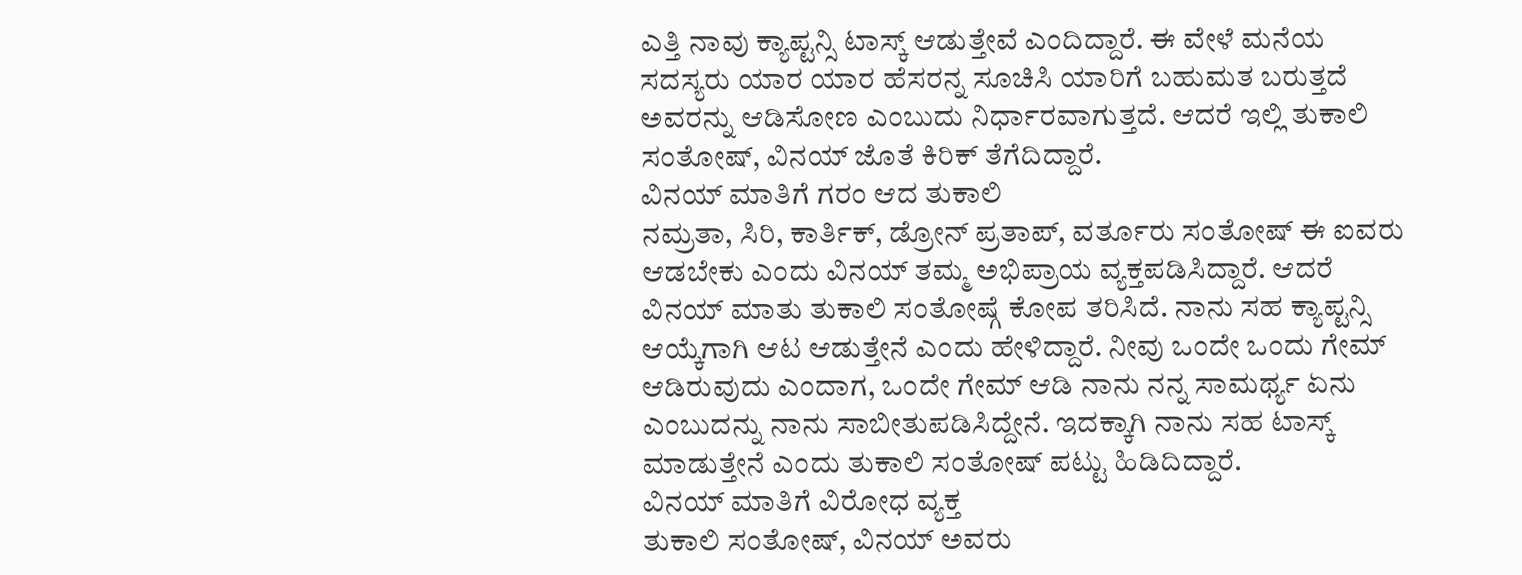ಎತ್ತಿ ನಾವು ಕ್ಯಾಪ್ಟನ್ಸಿ ಟಾಸ್ಕ್ ಆಡುತ್ತೇವೆ ಎಂದಿದ್ದಾರೆ. ಈ ವೇಳೆ ಮನೆಯ ಸದಸ್ಯರು ಯಾರ ಯಾರ ಹೆಸರನ್ನ ಸೂಚಿಸಿ ಯಾರಿಗೆ ಬಹುಮತ ಬರುತ್ತದೆ ಅವರನ್ನು ಆಡಿಸೋಣ ಎಂಬುದು ನಿರ್ಧಾರವಾಗುತ್ತದೆ. ಆದರೆ ಇಲ್ಲಿ ತುಕಾಲಿ ಸಂತೋಷ್, ವಿನಯ್ ಜೊತೆ ಕಿರಿಕ್ ತೆಗೆದಿದ್ದಾರೆ.
ವಿನಯ್ ಮಾತಿಗೆ ಗರಂ ಆದ ತುಕಾಲಿ
ನಮ್ರತಾ, ಸಿರಿ, ಕಾರ್ತಿಕ್, ಡ್ರೋನ್ ಪ್ರತಾಪ್, ವರ್ತೂರು ಸಂತೋಷ್ ಈ ಐವರು ಆಡಬೇಕು ಎಂದು ವಿನಯ್ ತಮ್ಮ ಅಭಿಪ್ರಾಯ ವ್ಯಕ್ತಪಡಿಸಿದ್ದಾರೆ. ಆದರೆ ವಿನಯ್ ಮಾತು ತುಕಾಲಿ ಸಂತೋಷ್ಗೆ ಕೋಪ ತರಿಸಿದೆ. ನಾನು ಸಹ ಕ್ಯಾಪ್ಟನ್ಸಿ ಆಯ್ಕೆಗಾಗಿ ಆಟ ಆಡುತ್ತೇನೆ ಎಂದು ಹೇಳಿದ್ದಾರೆ. ನೀವು ಒಂದೇ ಒಂದು ಗೇಮ್ ಆಡಿರುವುದು ಎಂದಾಗ, ಒಂದೇ ಗೇಮ್ ಆಡಿ ನಾನು ನನ್ನ ಸಾಮರ್ಥ್ಯ ಏನು ಎಂಬುದನ್ನು ನಾನು ಸಾಬೀತುಪಡಿಸಿದ್ದೇನೆ. ಇದಕ್ಕಾಗಿ ನಾನು ಸಹ ಟಾಸ್ಕ್ ಮಾಡುತ್ತೇನೆ ಎಂದು ತುಕಾಲಿ ಸಂತೋಷ್ ಪಟ್ಟು ಹಿಡಿದಿದ್ದಾರೆ.
ವಿನಯ್ ಮಾತಿಗೆ ವಿರೋಧ ವ್ಯಕ್ತ
ತುಕಾಲಿ ಸಂತೋಷ್, ವಿನಯ್ ಅವರು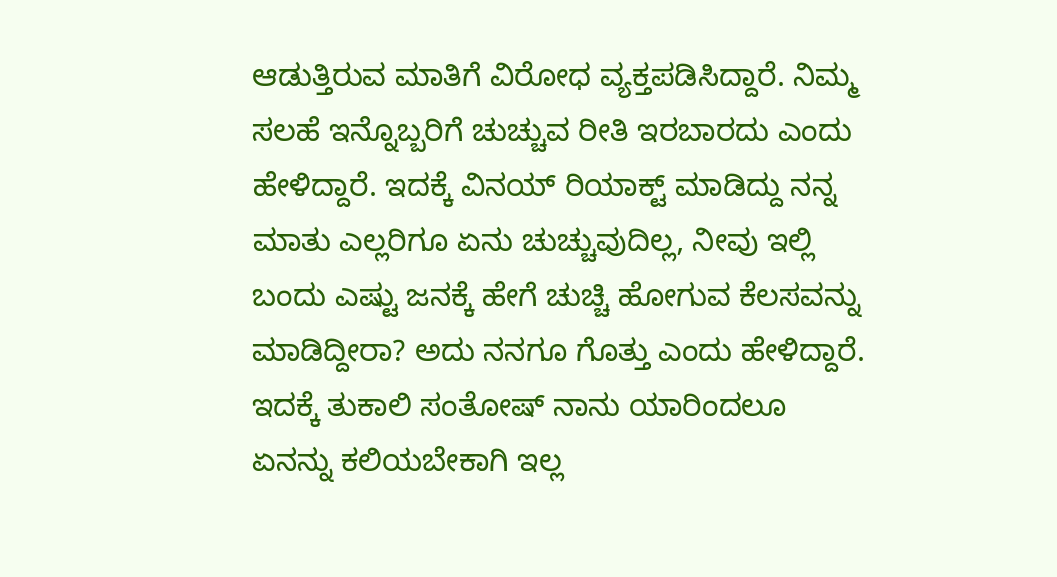ಆಡುತ್ತಿರುವ ಮಾತಿಗೆ ವಿರೋಧ ವ್ಯಕ್ತಪಡಿಸಿದ್ದಾರೆ. ನಿಮ್ಮ ಸಲಹೆ ಇನ್ನೊಬ್ಬರಿಗೆ ಚುಚ್ಚುವ ರೀತಿ ಇರಬಾರದು ಎಂದು ಹೇಳಿದ್ದಾರೆ. ಇದಕ್ಕೆ ವಿನಯ್ ರಿಯಾಕ್ಟ್ ಮಾಡಿದ್ದು ನನ್ನ ಮಾತು ಎಲ್ಲರಿಗೂ ಏನು ಚುಚ್ಚುವುದಿಲ್ಲ, ನೀವು ಇಲ್ಲಿ ಬಂದು ಎಷ್ಟು ಜನಕ್ಕೆ ಹೇಗೆ ಚುಚ್ಚಿ ಹೋಗುವ ಕೆಲಸವನ್ನು ಮಾಡಿದ್ದೀರಾ? ಅದು ನನಗೂ ಗೊತ್ತು ಎಂದು ಹೇಳಿದ್ದಾರೆ. ಇದಕ್ಕೆ ತುಕಾಲಿ ಸಂತೋಷ್ ನಾನು ಯಾರಿಂದಲೂ ಏನನ್ನು ಕಲಿಯಬೇಕಾಗಿ ಇಲ್ಲ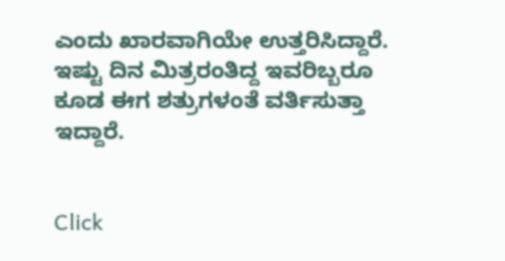ಎಂದು ಖಾರವಾಗಿಯೇ ಉತ್ತರಿಸಿದ್ದಾರೆ. ಇಷ್ಟು ದಿನ ಮಿತ್ರರಂತಿದ್ದ ಇವರಿಬ್ಬರೂ ಕೂಡ ಈಗ ಶತ್ರುಗಳಂತೆ ವರ್ತಿಸುತ್ತಾ ಇದ್ದಾರೆ.


Click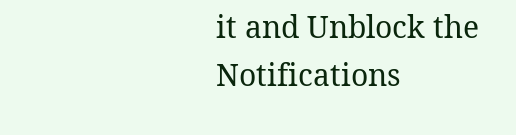it and Unblock the Notifications